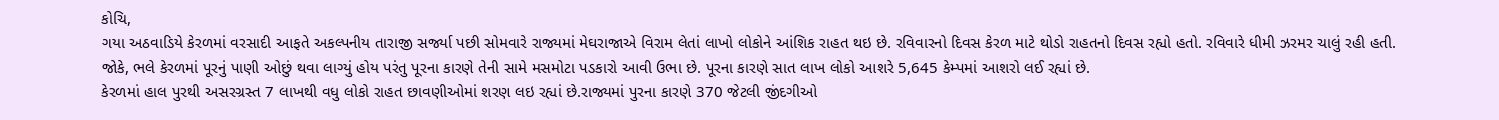કોચિ,
ગયા અઠવાડિયે કેરળમાં વરસાદી આફતે અકલ્પનીય તારાજી સર્જ્યા પછી સોમવારે રાજ્યમાં મેઘરાજાએ વિરામ લેતાં લાખો લોકોને આંશિક રાહત થઇ છે. રવિવારનો દિવસ કેરળ માટે થોડો રાહતનો દિવસ રહ્યો હતો. રવિવારે ધીમી ઝરમર ચાલું રહી હતી. જોકે, ભલે કેરળમાં પૂરનું પાણી ઓછું થવા લાગ્યું હોય પરંતુ પૂરના કારણે તેની સામે મસમોટા પડકારો આવી ઉભા છે. પૂરના કારણે સાત લાખ લોકો આશરે 5,645 કેમ્પમાં આશરો લઈ રહ્યાં છે.
કેરળમાં હાલ પુરથી અસરગ્રસ્ત 7 લાખથી વધુ લોકો રાહત છાવણીઓમાં શરણ લઇ રહ્યાં છે.રાજ્યમાં પુરના કારણે 370 જેટલી જીંદગીઓ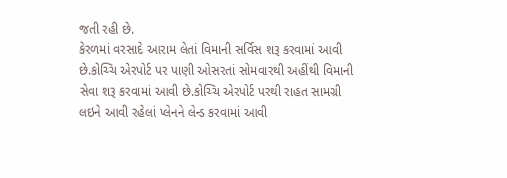જતી રહી છે.
કેરળમાં વરસાદે આરામ લેતાં વિમાની સર્વિસ શરૂ કરવામાં આવી છે.કોચ્ચિ એરપોર્ટ પર પાણી ઓસરતાં સોમવારથી અહીંથી વિમાની સેવા શરૂ કરવામાં આવી છે.કોચ્ચિ એરપોર્ટ પરથી રાહત સામગ્રી લઇને આવી રહેલાં પ્લેનને લેન્ડ કરવામાં આવી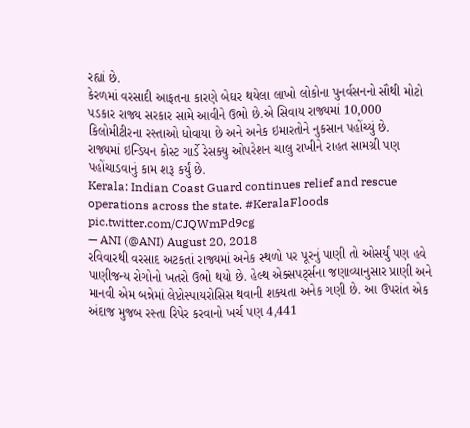રહ્યાં છે.
કેરળમાં વરસાદી આફતના કારણે બેઘર થયેલા લાખો લોકોના પુનર્વસનનો સૌથી મોટો પડકાર રાજ્ય સરકાર સામે આવીને ઉભો છે.એ સિવાય રાજ્યમાં 10,000 કિલોમીટીરના રસ્તાઓ ધોવાયા છે અને અનેક ઇમારતોને નુકસાન પહોંચ્યું છે.
રાજ્યમાં ઇન્ડિયન કોસ્ટ ગાર્ડે રેસક્યુ ઓપરેશન ચાલુ રાખીને રાહત સામગ્રી પણ પહોંચાડવાનું કામ શરૂ કર્યું છે.
Kerala: Indian Coast Guard continues relief and rescue operations across the state. #KeralaFloods pic.twitter.com/CJQWmPd9cg
— ANI (@ANI) August 20, 2018
રવિવારથી વરસાદ અટકતાં રાજ્યમાં અનેક સ્થળો પર પૂરનું પાણી તો ઓસર્યું પણ હવે પાણીજન્ય રોગોનો ખતરો ઉભો થયો છે. હેલ્થ એક્સપર્ટ્સના જણાવ્યાનુસાર પ્રાણી અને માનવી એમ બન્નેમાં લેપ્ટોસ્પાયરોસિસ થવાની શક્યતા અનેક ગણી છે. આ ઉપરાંત એક અંદાજ મુજબ રસ્તા રિપેર કરવાનો ખર્ચ પણ 4,441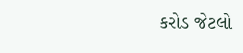કરોડ જેટલો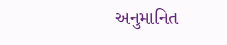અનુમાનિત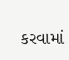કરવામાં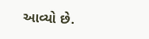આવ્યો છે.